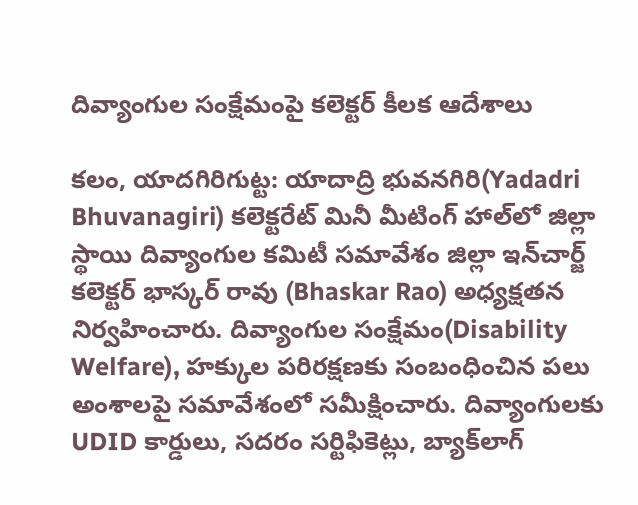దివ్యాంగుల సంక్షేమంపై కలెక్టర్ కీలక ఆదేశాలు

కలం, యాదగిరిగుట్ట: యాదాద్రి భువనగిరి(Yadadri Bhuvanagiri) కలెక్టరేట్ మినీ మీటింగ్ హాల్‌లో జిల్లా స్థాయి దివ్యాంగుల కమిటీ సమావేశం జిల్లా ఇన్‌చార్జ్ కలెక్టర్ భాస్కర్ రావు (Bhaskar Rao) అధ్యక్షతన నిర్వహించారు. దివ్యాంగుల సంక్షేమం(Disability Welfare), హక్కుల పరిరక్షణకు సంబంధించిన పలు అంశాలపై సమావేశంలో సమీక్షించారు. దివ్యాంగులకు UDID కార్డులు, సదరం సర్టిఫికెట్లు, బ్యాక్‌లాగ్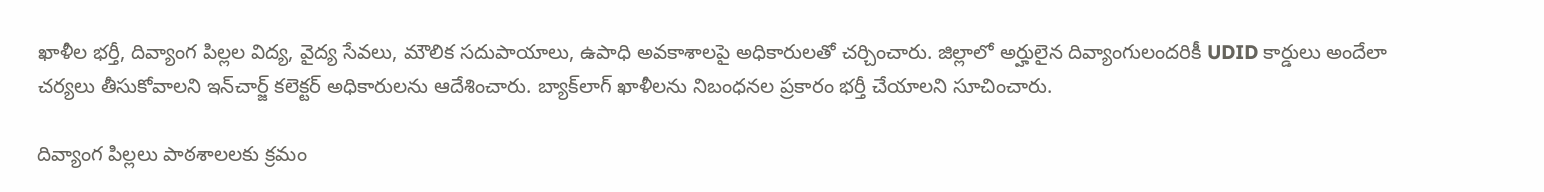ఖాళీల భర్తీ, దివ్యాంగ పిల్లల విద్య, వైద్య సేవలు, మౌలిక సదుపాయాలు, ఉపాధి అవకాశాలపై అధికారులతో చర్చించారు. జిల్లాలో అర్హులైన దివ్యాంగులందరికీ UDID కార్డులు అందేలా చర్యలు తీసుకోవాలని ఇన్‌చార్జ్ కలెక్టర్ అధికారులను ఆదేశించారు. బ్యాక్‌లాగ్ ఖాళీలను నిబంధనల ప్రకారం భర్తీ చేయాలని సూచించారు.

దివ్యాంగ పిల్లలు పాఠశాలలకు క్రమం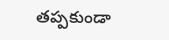తప్పకుండా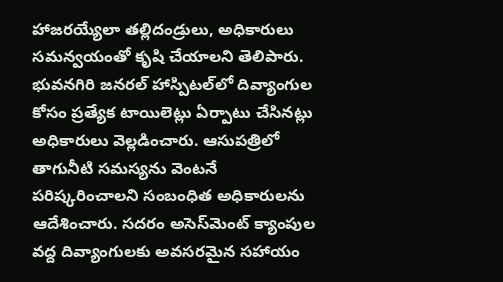హాజరయ్యేలా తల్లిదండ్రులు, అధికారులు సమన్వయంతో కృషి చేయాలని తెలిపారు. భువనగిరి జనరల్ హాస్పిటల్‌లో దివ్యాంగుల కోసం ప్రత్యేక టాయిలెట్లు ఏర్పాటు చేసినట్లు అధికారులు వెల్లడించారు. ఆసుపత్రిలో తాగునీటి సమస్యను వెంటనే పరిష్కరించాలని సంబంధిత అధికారులను ఆదేశించారు. సదరం అసెస్‌మెంట్ క్యాంపుల వద్ద దివ్యాంగులకు అవసరమైన సహాయం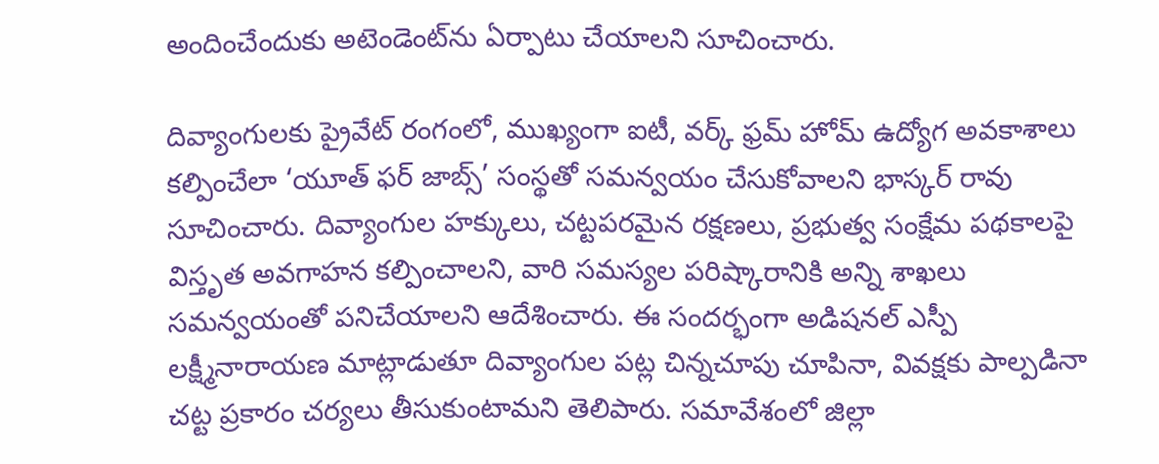అందించేందుకు అటెండెంట్‌ను ఏర్పాటు చేయాలని సూచించారు.

దివ్యాంగులకు ప్రైవేట్ రంగంలో, ముఖ్యంగా ఐటీ, వర్క్ ఫ్రమ్ హోమ్ ఉద్యోగ అవకాశాలు కల్పించేలా ‘యూత్ ఫర్ జాబ్స్’ సంస్థతో సమన్వయం చేసుకోవాలని భాస్కర్ రావు సూచించారు. దివ్యాంగుల హక్కులు, చట్టపరమైన రక్షణలు, ప్రభుత్వ సంక్షేమ పథకాలపై విస్తృత అవగాహన కల్పించాలని, వారి సమస్యల పరిష్కారానికి అన్ని శాఖలు సమన్వయంతో పనిచేయాలని ఆదేశించారు. ఈ సందర్భంగా అడిషనల్ ఎస్పీ లక్ష్మీనారాయణ మాట్లాడుతూ దివ్యాంగుల పట్ల చిన్నచూపు చూపినా, వివక్షకు పాల్పడినా చట్ట ప్రకారం చర్యలు తీసుకుంటామని తెలిపారు. సమావేశంలో జిల్లా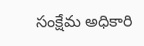సంక్షేమ అధికారి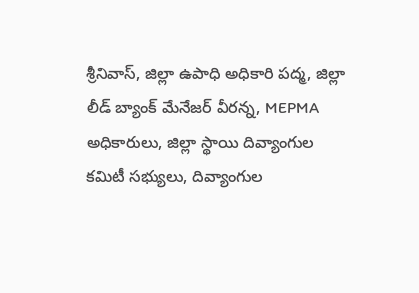శ్రీనివాస్, జిల్లా ఉపాధి అధికారి పద్మ, జిల్లా లీడ్ బ్యాంక్ మేనేజర్ వీరన్న, MEPMA అధికారులు, జిల్లా స్థాయి దివ్యాంగుల కమిటీ సభ్యులు, దివ్యాంగుల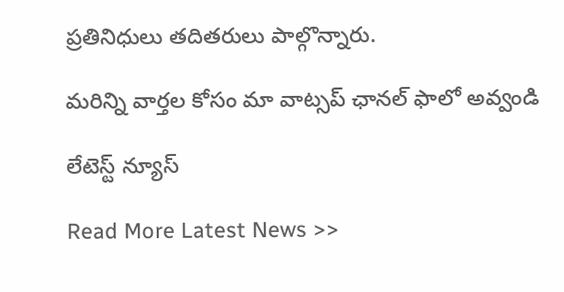ప్రతినిధులు తదితరులు పాల్గొన్నారు.

మ‌రిన్ని వార్త‌ల కోసం మా వాట్స‌ప్ ఛాన‌ల్ ఫాలో అవ్వండి

లేటెస్ట్ న్యూస్‌

Read More Latest News >>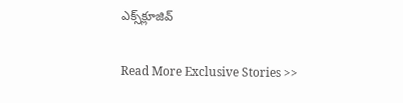ఎక్స్‌క్లూజివ్‌

Read More Exclusive Stories >>